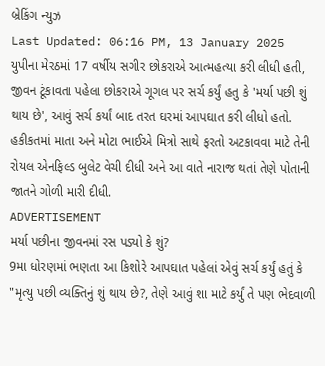બ્રેકિંગ ન્યુઝ
Last Updated: 06:16 PM, 13 January 2025
યુપીના મેરઠમાં 17 વર્ષીય સગીર છોકરાએ આત્મહત્યા કરી લીધી હતી, જીવન ટૂંકાવતા પહેલા છોકરાએ ગૂગલ પર સર્ચ કર્યું હતુ કે 'મર્યા પછી શું થાય છે', આવું સર્ચ કર્યાં બાદ તરત ઘરમાં આપઘાત કરી લીધો હતો. હકીકતમાં માતા અને મોટા ભાઈએ મિત્રો સાથે ફરતો અટકાવવા માટે તેની રોયલ એનફિલ્ડ બુલેટ વેચી દીધી અને આ વાતે નારાજ થતાં તેણે પોતાની જાતને ગોળી મારી દીધી.
ADVERTISEMENT
મર્યા પછીના જીવનમાં રસ પડ્યો કે શું?
9મા ધોરણમાં ભણતા આ કિશોરે આપઘાત પહેલાં એવું સર્ચ કર્યું હતું કે "મૃત્યુ પછી વ્યક્તિનું શું થાય છે?, તેણે આવું શા માટે કર્યું તે પણ ભેદવાળી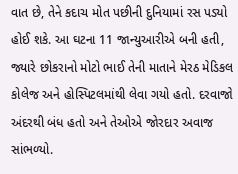વાત છે, તેને કદાચ મોત પછીની દુનિયામાં રસ પડ્યો હોઈ શકે. આ ઘટના 11 જાન્યુઆરીએ બની હતી, જ્યારે છોકરાનો મોટો ભાઈ તેની માતાને મેરઠ મેડિકલ કોલેજ અને હોસ્પિટલમાંથી લેવા ગયો હતો. દરવાજો અંદરથી બંધ હતો અને તેઓએ જોરદાર અવાજ સાંભળ્યો.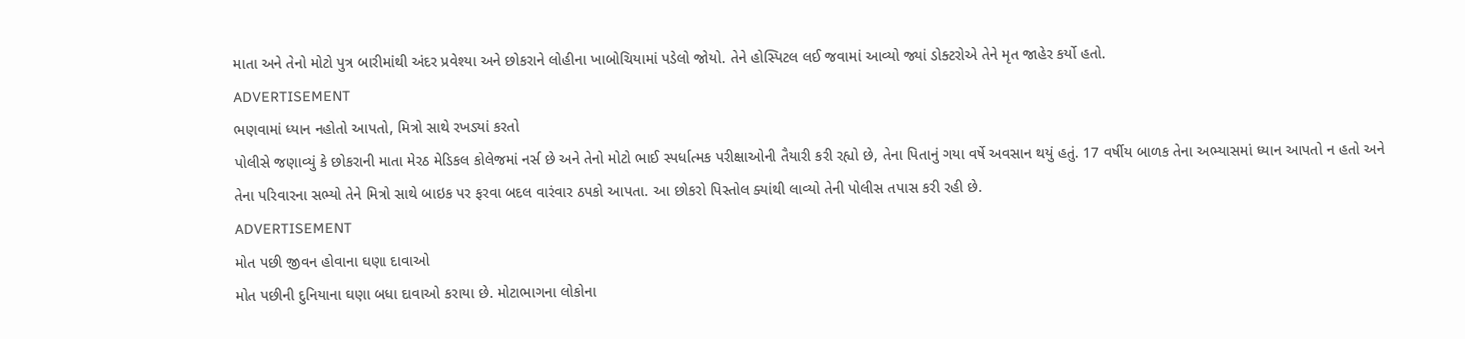માતા અને તેનો મોટો પુત્ર બારીમાંથી અંદર પ્રવેશ્યા અને છોકરાને લોહીના ખાબોચિયામાં પડેલો જોયો. તેને હોસ્પિટલ લઈ જવામાં આવ્યો જ્યાં ડોક્ટરોએ તેને મૃત જાહેર કર્યો હતો.
ADVERTISEMENT
ભણવામાં ધ્યાન નહોતો આપતો, મિત્રો સાથે રખડ્યાં કરતો
પોલીસે જણાવ્યું કે છોકરાની માતા મેરઠ મેડિકલ કોલેજમાં નર્સ છે અને તેનો મોટો ભાઈ સ્પર્ધાત્મક પરીક્ષાઓની તૈયારી કરી રહ્યો છે, તેના પિતાનું ગયા વર્ષે અવસાન થયું હતું. 17 વર્ષીય બાળક તેના અભ્યાસમાં ધ્યાન આપતો ન હતો અને તેના પરિવારના સભ્યો તેને મિત્રો સાથે બાઇક પર ફરવા બદલ વારંવાર ઠપકો આપતા. આ છોકરો પિસ્તોલ ક્યાંથી લાવ્યો તેની પોલીસ તપાસ કરી રહી છે.
ADVERTISEMENT
મોત પછી જીવન હોવાના ઘણા દાવાઓ
મોત પછીની દુનિયાના ઘણા બધા દાવાઓ કરાયા છે. મોટાભાગના લોકોના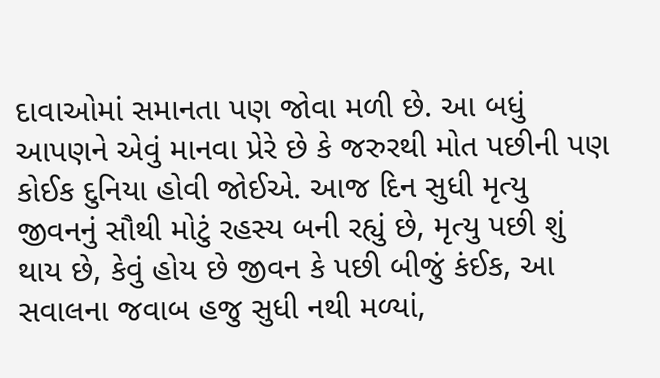દાવાઓમાં સમાનતા પણ જોવા મળી છે. આ બધું આપણને એવું માનવા પ્રેરે છે કે જરુરથી મોત પછીની પણ કોઈક દુનિયા હોવી જોઈએ. આજ દિન સુધી મૃત્યુ જીવનનું સૌથી મોટું રહસ્ય બની રહ્યું છે, મૃત્યુ પછી શું થાય છે, કેવું હોય છે જીવન કે પછી બીજું કંઈક, આ સવાલના જવાબ હજુ સુધી નથી મળ્યાં,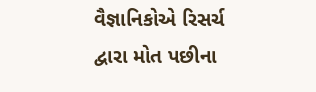વૈજ્ઞાનિકોએ રિસર્ચ દ્વારા મોત પછીના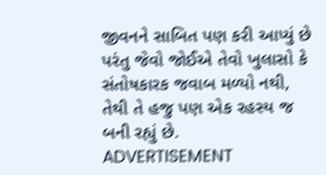જીવનને સાબિત પણ કરી આપ્યું છે પરંતુ જેવો જોઈએ તેવો ખુલાસો કે સંતોષકારક જવાબ મળ્યો નથી, તેથી તે હજુ પણ એક રહસ્ય જ બની રહ્યું છે.
ADVERTISEMENT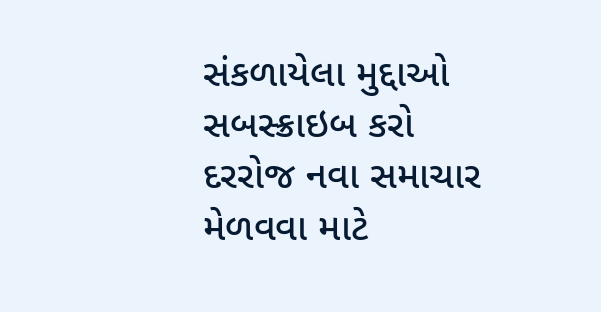સંકળાયેલા મુદ્દાઓ
સબસ્ક્રાઇબ કરો
દરરોજ નવા સમાચાર મેળવવા માટે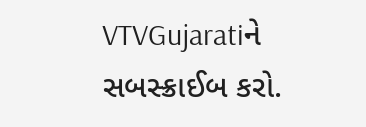VTVGujaratiને સબસ્ક્રાઈબ કરો.